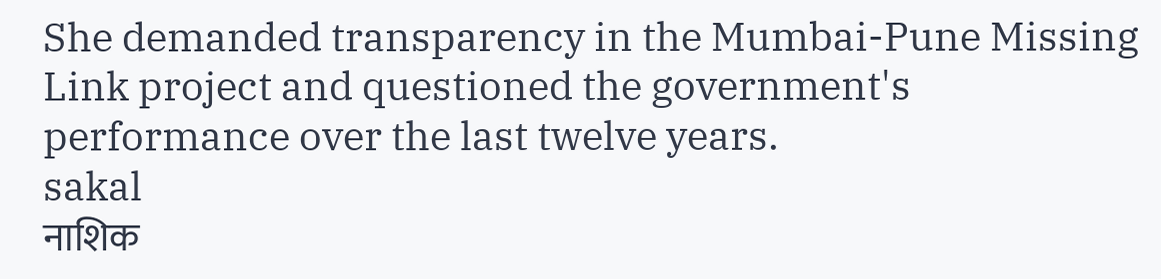She demanded transparency in the Mumbai-Pune Missing Link project and questioned the government's performance over the last twelve years.
sakal
नाशिक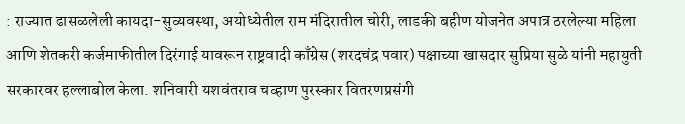: राज्यात ढासळलेली कायदा-सुव्यवस्था, अयोध्येतील राम मंदिरातील चोरी, लाडकी बहीण योजनेत अपात्र ठरलेल्या महिला आणि शेतकरी कर्जमाफीतील दिरंगाई यावरून राष्ट्रवादी काँग्रेस (शरदचंद्र पवार) पक्षाच्या खासदार सुप्रिया सुळे यांनी महायुती सरकारवर हल्लाबोल केला. शनिवारी यशवंतराव चव्हाण पुरस्कार वितरणप्रसंगी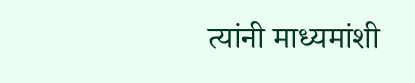त्यांनी माध्यमांशी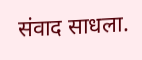संवाद साधला.